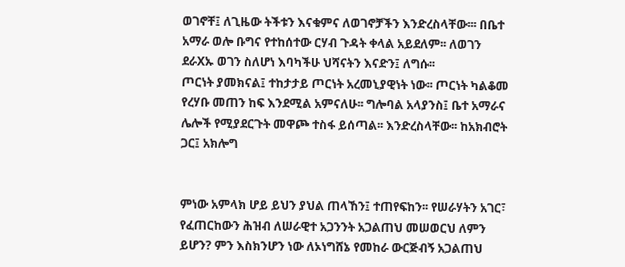ወገኖቸ፤ ለጊዜው ትችቱን እናቁምና ለወገኖቻችን እንድረስላቸው፡፡፡ በቤተ አማራ ወሎ ቡግና የተከሰተው ርሃብ ጉዳት ቀላል አይደለም፡፡ ለወገን ደራXኡ ወገን ስለሆነ እባካችሁ ህሻናትን እናድን፤ ለግሱ፡፡
ጦርነት ያመክናል፤ ተከታታይ ጦርነት አረመኒያዊነት ነው፡፡ ጦርነት ካልቆመ የረሃቡ መጠን ከፍ እንደሚል አምናለሁ፡፡ ግሎባል አላያንስ፤ ቤተ አማራና ሌሎች የሚያደርጉት መዋጮ ተስፋ ይሰጣል፡፡ እንድረስላቸው፡፡ ከአክብሮት ጋር፤ አክሎግ


ምነው አምላክ ሆይ ይህን ያህል ጠላኸን፤ ተጠየፍከን፡፡ የሠራሃትን አገር፣ የፈጠርከውን ሕዝብ ለሠራዊተ አጋንንት አጋልጠህ መሠወርህ ለምን ይሆን? ምን እስክንሆን ነው ለኦነግሸኔ የመከራ ውርጅብኝ አጋልጠህ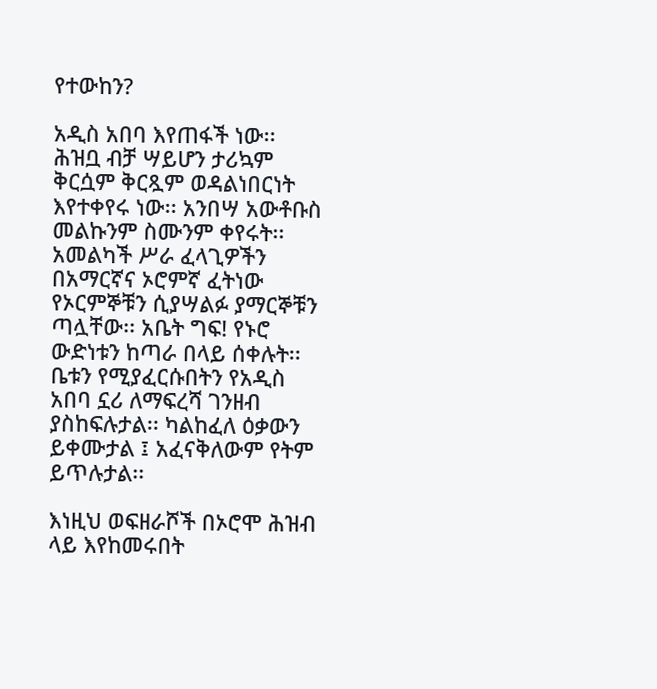የተውከን?

አዲስ አበባ እየጠፋች ነው፡፡ ሕዝቧ ብቻ ሣይሆን ታሪኳም ቅርሷም ቅርጿም ወዳልነበርነት እየተቀየሩ ነው፡፡ አንበሣ አውቶቡስ መልኩንም ስሙንም ቀየሩት፡፡ አመልካች ሥራ ፈላጊዎችን በአማርኛና ኦሮምኛ ፈትነው የኦርምኞቹን ሲያሣልፉ ያማርኞቹን ጣሏቸው፡፡ አቤት ግፍ! የኑሮ ውድነቱን ከጣራ በላይ ሰቀሉት፡፡ ቤቱን የሚያፈርሱበትን የአዲስ አበባ ኗሪ ለማፍረሻ ገንዘብ ያስከፍሉታል፡፡ ካልከፈለ ዕቃውን ይቀሙታል ፤ አፈናቅለውም የትም ይጥሉታል፡፡

እነዚህ ወፍዘራሾች በኦሮሞ ሕዝብ ላይ እየከመሩበት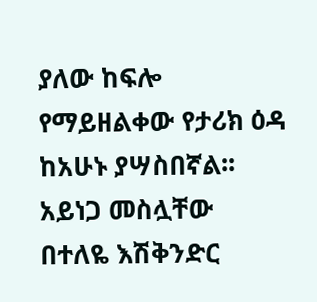ያለው ከፍሎ የማይዘልቀው የታሪክ ዕዳ ከአሁኑ ያሣስበኛል፡፡ አይነጋ መስሏቸው በተለዬ እሽቅንድር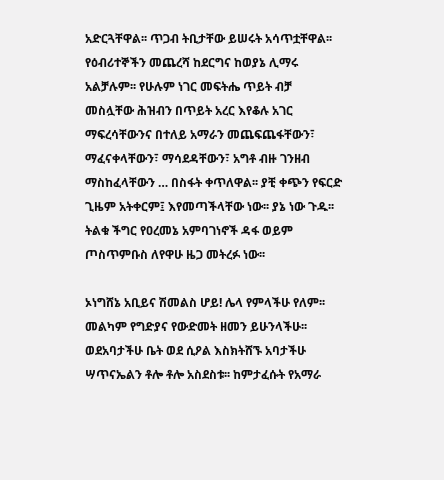አድርጓቸዋል፡፡ ጥጋብ ትቢታቸው ይሠሩት አሳጥቷቸዋል፡፡ የዕብሪተኞችን መጨረሻ ከደርግና ከወያኔ ሊማሩ አልቻሉም፡፡ የሁሉም ነገር መፍትሔ ጥይት ብቻ መስሏቸው ሕዝብን በጥይት አረር እየቆሉ አገር ማፍረሳቸውንና በተለይ አማራን መጨፍጨፋቸውን፣ ማፈናቀላቸውን፣ ማሳደዳቸውን፣ አግቶ ብዙ ገንዘብ ማስከፈላቸውን … በስፋት ቀጥለዋል፡፡ ያቺ ቀጭን የፍርድ ጊዜም አትቀርም፤ እየመጣችላቸው ነው፡፡ ያኔ ነው ጉዱ፡፡ ትልቁ ችግር የዐረመኔ አምባገነኖች ዳፋ ወይም ጦስጥምቡስ ለየዋሁ ዜጋ መትረፉ ነው፡፡

ኦነግሸኔ አቢይና ሽመልስ ሆይ! ሌላ የምላችሁ የለም፡፡ መልካም የግድያና የውድመት ዘመን ይሁንላችሁ፡፡ ወደአባታችሁ ቤት ወደ ሲዖል እስክትሸኙ አባታችሁ ሣጥናኤልን ቶሎ ቶሎ አስደስቱ፡፡ ከምታፈሱት የአማራ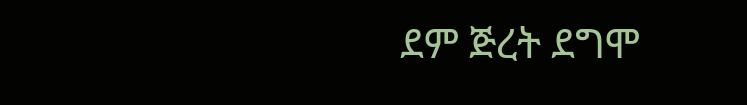ደም ጅረት ደግሞ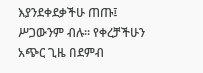እያንደቀደቃችሁ ጠጡ፤ ሥጋውንም ብሉ፡፡ የቀረቻችሁን አጭር ጊዜ በደምብ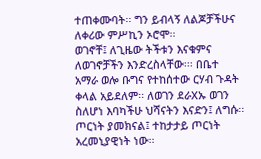ተጠቀሙባት፡፡ ግን ይብላኝ ለልጆቻችሁና ለቀሪው ምሥኪን ኦሮሞ፡፡
ወገኖቸ፤ ለጊዜው ትችቱን እናቁምና ለወገኖቻችን እንድረስላቸው፡፡፡ በቤተ አማራ ወሎ ቡግና የተከሰተው ርሃብ ጉዳት ቀላል አይደለም፡፡ ለወገን ደራXኡ ወገን ስለሆነ እባካችሁ ህሻናትን እናድን፤ ለግሱ፡፡
ጦርነት ያመክናል፤ ተከታታይ ጦርነት አረመኒያዊነት ነው፡፡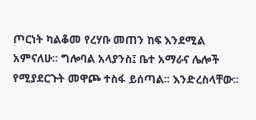ጦርነት ካልቆመ የረሃቡ መጠን ከፍ እንደሚል አምናለሁ፡፡ ግሎባል አላያንስ፤ ቤተ አማራና ሌሎች የሚያደርጉት መዋጮ ተስፋ ይሰጣል፡፡ እንድረስላቸው፡፡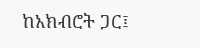ከአክብሮት ጋር፤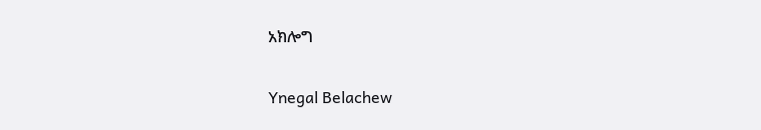አክሎግ

Ynegal Belachew